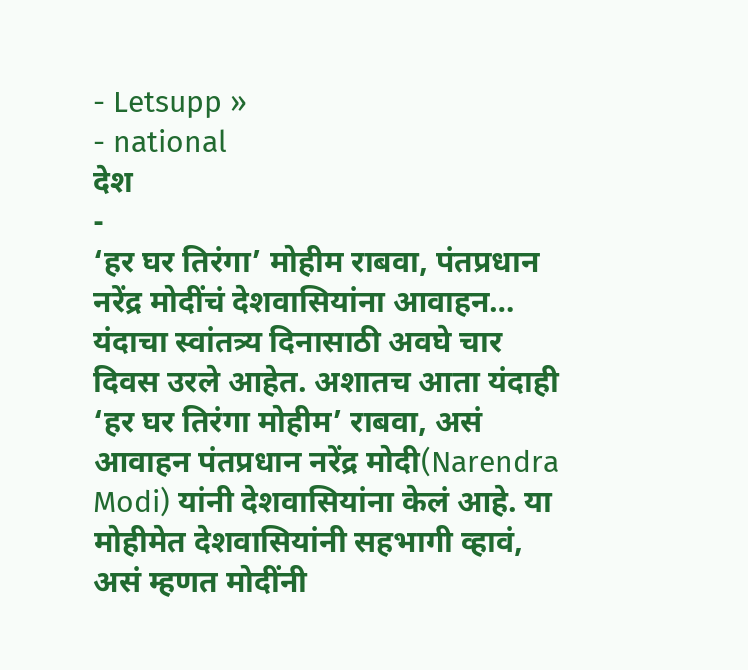- Letsupp »
- national
देश
-
‘हर घर तिरंगा’ मोहीम राबवा, पंतप्रधान नरेंद्र मोदींचं देशवासियांना आवाहन…
यंदाचा स्वांतत्र्य दिनासाठी अवघे चार दिवस उरले आहेत. अशातच आता यंदाही ‘हर घर तिरंगा मोहीम’ राबवा, असं आवाहन पंतप्रधान नरेंद्र मोदी(Narendra Modi) यांनी देशवासियांना केलं आहे. या मोहीमेत देशवासियांनी सहभागी व्हावं, असं म्हणत मोदींनी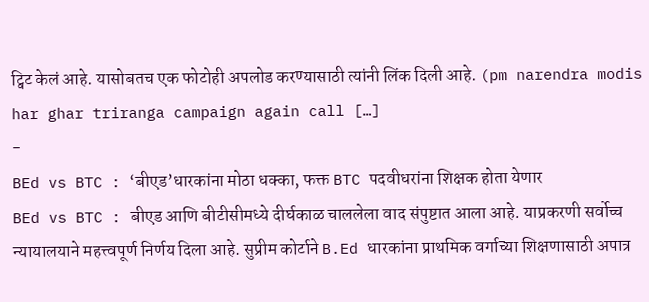ट्विट केलं आहे. यासोबतच एक फोटोही अपलोड करण्यासाठी त्यांनी लिंक दिली आहे. (pm narendra modis har ghar triranga campaign again call […]
-
BEd vs BTC : ‘बीएड’धारकांना मोठा धक्का, फक्त BTC पदवीधरांना शिक्षक होता येणार
BEd vs BTC : बीएड आणि बीटीसीमध्ये दीर्घकाळ चाललेला वाद संपुष्टात आला आहे. याप्रकरणी सर्वोच्च न्यायालयाने महत्त्वपूर्ण निर्णय दिला आहे. सुप्रीम कोर्टाने B.Ed धारकांना प्राथमिक वर्गाच्या शिक्षणासाठी अपात्र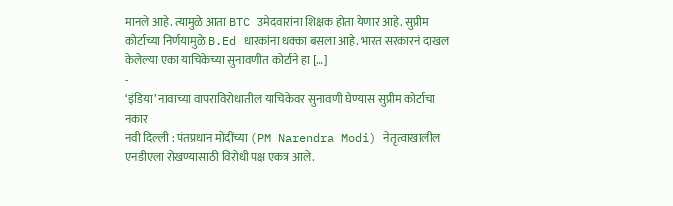मानले आहे. त्यामुळे आता BTC उमेदवारांना शिक्षक होता येणार आहे. सुप्रीम कोर्टाच्या निर्णयामुळे B.Ed धारकांना धक्का बसला आहे. भारत सरकारनं दाखल केलेल्या एका याचिकेच्या सुनावणीत कोर्टाने हा […]
-
‘इंडिया’ नावाच्या वापराविरोधातील याचिकेवर सुनावणी घेण्यास सुप्रीम कोर्टाचा नकार
नवी दिल्ली : पंतप्रधान मोदींच्या (PM Narendra Modi) नेतृत्वाखालील एनडीएला रोखण्यासाठी विरोधी पक्ष एकत्र आले.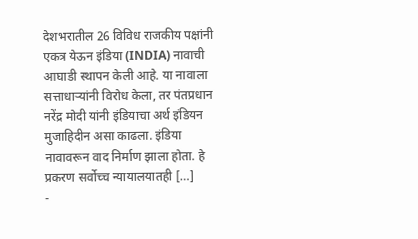देशभरातील 26 विविध राजकीय पक्षांनी एकत्र येऊन इंडिया (INDIA) नावाची आघाडी स्थापन केली आहे. या नावाला सत्ताधाऱ्यांनी विरोध केला, तर पंतप्रधान नरेंद्र मोदी यांनी इंडियाचा अर्थ इंडियन मुजाहिदीन असा काढला. इंडिया नावावरून वाद निर्माण झाला होता. हे प्रकरण सर्वोच्च न्यायालयातही […]
-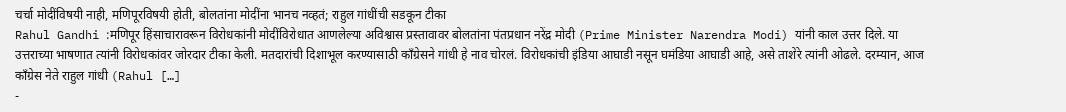चर्चा मोदींविषयी नाही, मणिपूरविषयी होती, बोलतांना मोदींना भानच नव्हतं; राहुल गांधींची सडकून टीका
Rahul Gandhi :मणिपूर हिंसाचारावरून विरोधकांनी मोदींविरोधात आणलेल्या अविश्वास प्रस्तावावर बोलतांना पंतप्रधान नरेंद्र मोदी (Prime Minister Narendra Modi) यांनी काल उत्तर दिले. या उत्तराच्या भाषणात त्यांनी विरोधकांवर जोरदार टीका केली. मतदारांची दिशाभूल करण्यासाठी काँग्रेसने गांधी हे नाव चोरलं. विरोधकांची इंडिया आघाडी नसून घमंडिया आघाडी आहे, असे ताशेरे त्यांनी ओढले. दरम्यान, आज कॉंग्रेस नेते राहुल गांधी (Rahul […]
-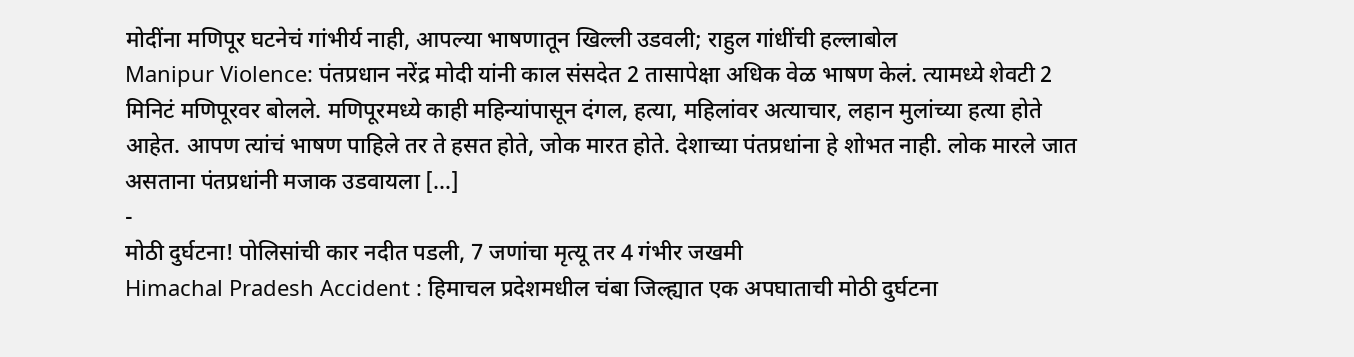मोदींना मणिपूर घटनेचं गांभीर्य नाही, आपल्या भाषणातून खिल्ली उडवली; राहुल गांधींची हल्लाबोल
Manipur Violence: पंतप्रधान नरेंद्र मोदी यांनी काल संसदेत 2 तासापेक्षा अधिक वेळ भाषण केलं. त्यामध्ये शेवटी 2 मिनिटं मणिपूरवर बोलले. मणिपूरमध्ये काही महिन्यांपासून दंगल, हत्या, महिलांवर अत्याचार, लहान मुलांच्या हत्या होते आहेत. आपण त्यांचं भाषण पाहिले तर ते हसत होते, जोक मारत होते. देशाच्या पंतप्रधांना हे शोभत नाही. लोक मारले जात असताना पंतप्रधांनी मजाक उडवायला […]
-
मोठी दुर्घटना! पोलिसांची कार नदीत पडली, 7 जणांचा मृत्यू तर 4 गंभीर जखमी
Himachal Pradesh Accident : हिमाचल प्रदेशमधील चंबा जिल्ह्यात एक अपघाताची मोठी दुर्घटना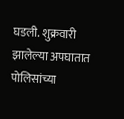घडली. शुक्रवारी झालेल्या अपघातात पोलिसांच्या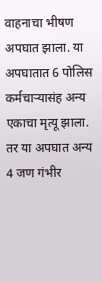वाहनाचा भीषण अपघात झाला. या अपघातात 6 पोलिस कर्मचाऱ्यासंह अन्य एकाचा मृत्यू झाला. तर या अपघात अन्य 4 जण गंभीर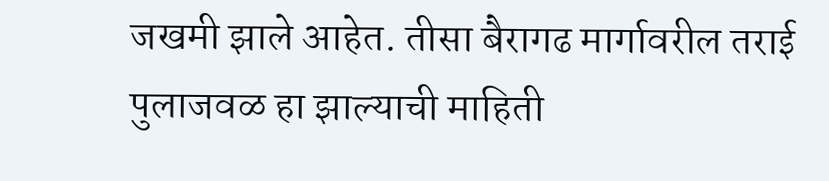जखमी झाले आहेत. तीसा बैरागढ मार्गावरील तराई पुलाजवळ हा झाल्याची माहिती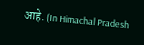आहे. (In Himachal Pradesh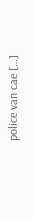police van cae […]